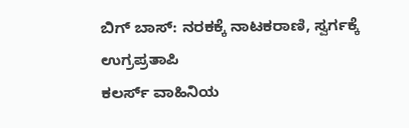ಬಿಗ್ ಬಾಸ್: ನರಕಕ್ಕೆ ನಾಟಕರಾಣಿ, ಸ್ವರ್ಗಕ್ಕೆ ಉಗ್ರಪ್ರತಾಪಿ
ಕಲರ್ಸ್ ವಾಹಿನಿಯ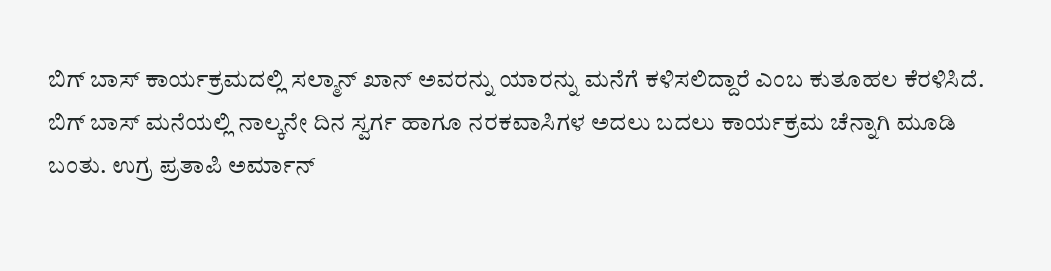ಬಿಗ್ ಬಾಸ್ ಕಾರ್ಯಕ್ರಮದಲ್ಲಿ ಸಲ್ಮಾನ್ ಖಾನ್ ಅವರನ್ನು ಯಾರನ್ನು ಮನೆಗೆ ಕಳಿಸಲಿದ್ದಾರೆ ಎಂಬ ಕುತೂಹಲ ಕೆರಳಿಸಿದೆ. ಬಿಗ್ ಬಾಸ್ ಮನೆಯಲ್ಲಿ ನಾಲ್ಕನೇ ದಿನ ಸ್ವರ್ಗ ಹಾಗೂ ನರಕವಾಸಿಗಳ ಅದಲು ಬದಲು ಕಾರ್ಯಕ್ರಮ ಚೆನ್ನಾಗಿ ಮೂಡಿ ಬಂತು. ಉಗ್ರ ಪ್ರತಾಪಿ ಅರ್ಮಾನ್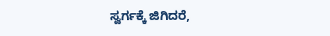ಸ್ವರ್ಗಕ್ಕೆ ಜಿಗಿದರೆ,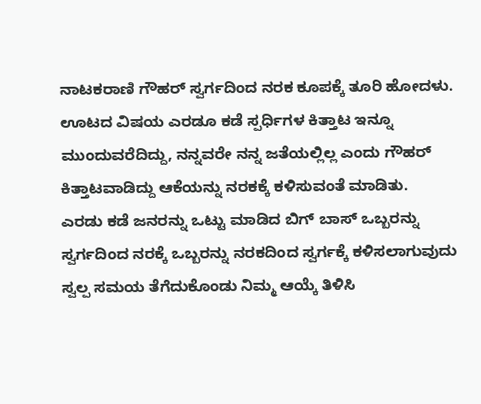ನಾಟಕರಾಣಿ ಗೌಹರ್ ಸ್ವರ್ಗದಿಂದ ನರಕ ಕೂಪಕ್ಕೆ ತೂರಿ ಹೋದಳು.
ಊಟದ ವಿಷಯ ಎರಡೂ ಕಡೆ ಸ್ಪರ್ಧಿಗಳ ಕಿತ್ತಾಟ ಇನ್ನೂ ಮುಂದುವರೆದಿದ್ದು, ನನ್ನವರೇ ನನ್ನ ಜತೆಯಲ್ಲಿಲ್ಲ ಎಂದು ಗೌಹರ್ ಕಿತ್ತಾಟವಾಡಿದ್ದು ಆಕೆಯನ್ನು ನರಕಕ್ಕೆ ಕಳಿಸುವಂತೆ ಮಾಡಿತು.
ಎರಡು ಕಡೆ ಜನರನ್ನು ಒಟ್ಟು ಮಾಡಿದ ಬಿಗ್ ಬಾಸ್ ಒಬ್ಬರನ್ನು ಸ್ವರ್ಗದಿಂದ ನರಕ್ಕೆ ಒಬ್ಬರನ್ನು ನರಕದಿಂದ ಸ್ವರ್ಗಕ್ಕೆ ಕಳಿಸಲಾಗುವುದು ಸ್ವಲ್ಪ ಸಮಯ ತೆಗೆದುಕೊಂಡು ನಿಮ್ಮ ಆಯ್ಕೆ ತಿಳಿಸಿ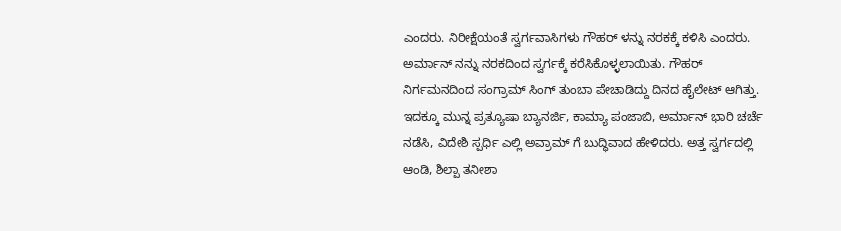ಎಂದರು. ನಿರೀಕ್ಷೆಯಂತೆ ಸ್ವರ್ಗವಾಸಿಗಳು ಗೌಹರ್ ಳನ್ನು ನರಕಕ್ಕೆ ಕಳಿಸಿ ಎಂದರು.
ಅರ್ಮಾನ್ ನನ್ನು ನರಕದಿಂದ ಸ್ವರ್ಗಕ್ಕೆ ಕರೆಸಿಕೊಳ್ಳಲಾಯಿತು. ಗೌಹರ್ ನಿರ್ಗಮನದಿಂದ ಸಂಗ್ರಾಮ್ ಸಿಂಗ್ ತುಂಬಾ ಪೇಚಾಡಿದ್ದು ದಿನದ ಹೈಲೇಟ್ ಆಗಿತ್ತು.
ಇದಕ್ಕೂ ಮುನ್ನ ಪ್ರತ್ಯೂಷಾ ಬ್ಯಾನರ್ಜಿ, ಕಾಮ್ಯಾ ಪಂಜಾಬಿ, ಅರ್ಮಾನ್ ಭಾರಿ ಚರ್ಚೆ ನಡೆಸಿ, ವಿದೇಶಿ ಸ್ಪರ್ಧಿ ಎಲ್ಲಿ ಅವ್ರಾಮ್ ಗೆ ಬುದ್ಧಿವಾದ ಹೇಳಿದರು. ಅತ್ತ ಸ್ವರ್ಗದಲ್ಲಿ ಆಂಡಿ, ಶಿಲ್ಪಾ ತನೀಶಾ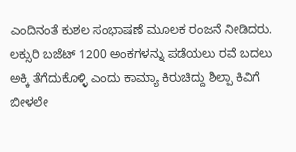ಎಂದಿನಂತೆ ಕುಶಲ ಸಂಭಾಷಣೆ ಮೂಲಕ ರಂಜನೆ ನೀಡಿದರು.
ಲಕ್ಸುರಿ ಬಜೆಟ್ 1200 ಅಂಕಗಳನ್ನು ಪಡೆಯಲು ರವೆ ಬದಲು ಅಕ್ಕಿ ತೆಗೆದುಕೊಳ್ಳಿ ಎಂದು ಕಾಮ್ಯಾ ಕಿರುಚಿದ್ದು ಶಿಲ್ಪಾ ಕಿವಿಗೆ ಬೀಳಲೇ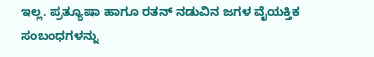ಇಲ್ಲ. ಪ್ರತ್ಯೂಷಾ ಹಾಗೂ ರತನ್ ನಡುವಿನ ಜಗಳ ವೈಯಕ್ತಿಕ ಸಂಬಂಧಗಳನ್ನು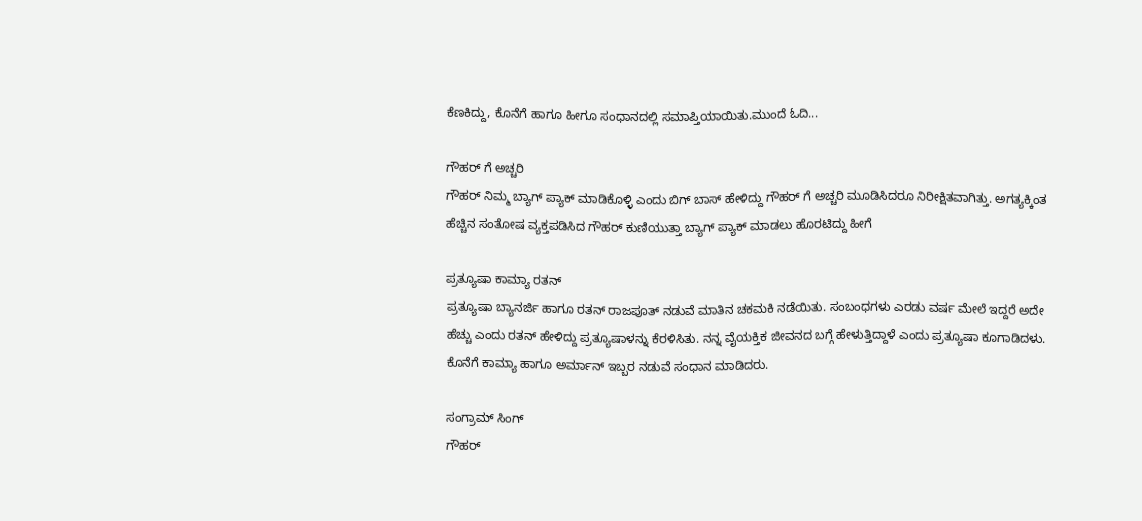ಕೆಣಕಿದ್ದು, ಕೊನೆಗೆ ಹಾಗೂ ಹೀಗೂ ಸಂಧಾನದಲ್ಲಿ ಸಮಾಪ್ತಿಯಾಯಿತು.ಮುಂದೆ ಓದಿ...

ಗೌಹರ್ ಗೆ ಅಚ್ಚರಿ
ಗೌಹರ್ ನಿಮ್ಮ ಬ್ಯಾಗ್ ಪ್ಯಾಕ್ ಮಾಡಿಕೊಳ್ಳಿ ಎಂದು ಬಿಗ್ ಬಾಸ್ ಹೇಳಿದ್ದು ಗೌಹರ್ ಗೆ ಅಚ್ಚರಿ ಮೂಡಿಸಿದರೂ ನಿರೀಕ್ಷಿತವಾಗಿತ್ತು. ಅಗತ್ಯಕ್ಕಿಂತ ಹೆಚ್ಚಿನ ಸಂತೋಷ ವ್ಯಕ್ತಪಡಿಸಿದ ಗೌಹರ್ ಕುಣಿಯುತ್ತಾ ಬ್ಯಾಗ್ ಪ್ಯಾಕ್ ಮಾಡಲು ಹೊರಟಿದ್ದು ಹೀಗೆ

ಪ್ರತ್ಯೂಷಾ ಕಾಮ್ಯಾ ರತನ್
ಪ್ರತ್ಯೂಷಾ ಬ್ಯಾನರ್ಜಿ ಹಾಗೂ ರತನ್ ರಾಜಪೂತ್ ನಡುವೆ ಮಾತಿನ ಚಕಮಕಿ ನಡೆಯಿತು. ಸಂಬಂಧಗಳು ಎರಡು ವರ್ಷ ಮೇಲೆ ಇದ್ದರೆ ಅದೇ ಹೆಚ್ಚು ಎಂದು ರತನ್ ಹೇಳಿದ್ದು ಪ್ರತ್ಯೂಷಾಳನ್ನು ಕೆರಳಿಸಿತು. ನನ್ನ ವೈಯಕ್ತಿಕ ಜೀವನದ ಬಗ್ಗೆ ಹೇಳುತ್ತಿದ್ದಾಳೆ ಎಂದು ಪ್ರತ್ಯೂಷಾ ಕೂಗಾಡಿದಳು. ಕೊನೆಗೆ ಕಾಮ್ಯಾ ಹಾಗೂ ಅರ್ಮಾನ್ ಇಬ್ಬರ ನಡುವೆ ಸಂಧಾನ ಮಾಡಿದರು.

ಸಂಗ್ರಾಮ್ ಸಿಂಗ್
ಗೌಹರ್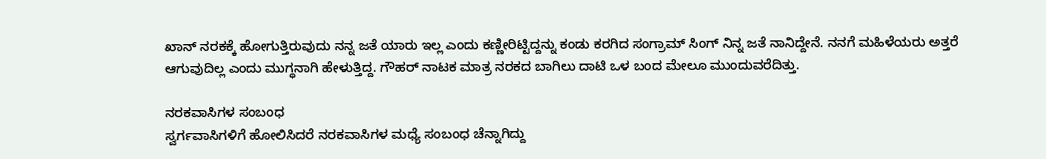ಖಾನ್ ನರಕಕ್ಕೆ ಹೋಗುತ್ತಿರುವುದು ನನ್ನ ಜತೆ ಯಾರು ಇಲ್ಲ ಎಂದು ಕಣ್ಣೀರಿಟ್ಟಿದ್ದನ್ನು ಕಂಡು ಕರಗಿದ ಸಂಗ್ರಾಮ್ ಸಿಂಗ್ ನಿನ್ನ ಜತೆ ನಾನಿದ್ದೇನೆ. ನನಗೆ ಮಹಿಳೆಯರು ಅತ್ತರೆ ಆಗುವುದಿಲ್ಲ ಎಂದು ಮುಗ್ಧನಾಗಿ ಹೇಳುತ್ತಿದ್ದ. ಗೌಹರ್ ನಾಟಕ ಮಾತ್ರ ನರಕದ ಬಾಗಿಲು ದಾಟಿ ಒಳ ಬಂದ ಮೇಲೂ ಮುಂದುವರೆದಿತ್ತು.

ನರಕವಾಸಿಗಳ ಸಂಬಂಧ
ಸ್ವರ್ಗವಾಸಿಗಳಿಗೆ ಹೋಲಿಸಿದರೆ ನರಕವಾಸಿಗಳ ಮಧ್ಯೆ ಸಂಬಂಧ ಚೆನ್ನಾಗಿದ್ದು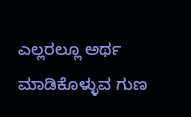ಎಲ್ಲರಲ್ಲೂ ಅರ್ಥ ಮಾಡಿಕೊಳ್ಳುವ ಗುಣ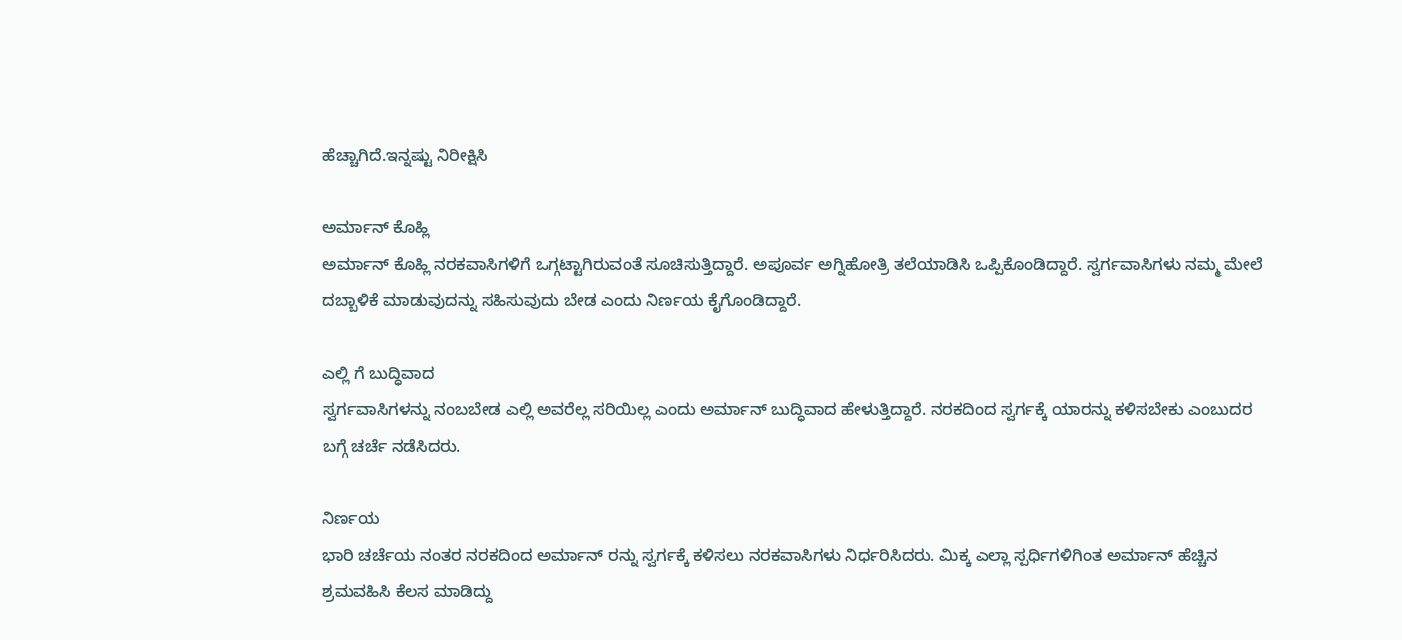ಹೆಚ್ಚಾಗಿದೆ.ಇನ್ನಷ್ಟು ನಿರೀಕ್ಷಿಸಿ

ಅರ್ಮಾನ್ ಕೊಹ್ಲಿ
ಅರ್ಮಾನ್ ಕೊಹ್ಲಿ ನರಕವಾಸಿಗಳಿಗೆ ಒಗ್ಗಟ್ಟಾಗಿರುವಂತೆ ಸೂಚಿಸುತ್ತಿದ್ದಾರೆ. ಅಪೂರ್ವ ಅಗ್ನಿಹೋತ್ರಿ ತಲೆಯಾಡಿಸಿ ಒಪ್ಪಿಕೊಂಡಿದ್ದಾರೆ. ಸ್ವರ್ಗವಾಸಿಗಳು ನಮ್ಮ ಮೇಲೆ ದಬ್ಬಾಳಿಕೆ ಮಾಡುವುದನ್ನು ಸಹಿಸುವುದು ಬೇಡ ಎಂದು ನಿರ್ಣಯ ಕೈಗೊಂಡಿದ್ದಾರೆ.

ಎಲ್ಲಿ ಗೆ ಬುದ್ಧಿವಾದ
ಸ್ವರ್ಗವಾಸಿಗಳನ್ನು ನಂಬಬೇಡ ಎಲ್ಲಿ ಅವರೆಲ್ಲ ಸರಿಯಿಲ್ಲ ಎಂದು ಅರ್ಮಾನ್ ಬುದ್ಧಿವಾದ ಹೇಳುತ್ತಿದ್ದಾರೆ. ನರಕದಿಂದ ಸ್ವರ್ಗಕ್ಕೆ ಯಾರನ್ನು ಕಳಿಸಬೇಕು ಎಂಬುದರ ಬಗ್ಗೆ ಚರ್ಚೆ ನಡೆಸಿದರು.

ನಿರ್ಣಯ
ಭಾರಿ ಚರ್ಚೆಯ ನಂತರ ನರಕದಿಂದ ಅರ್ಮಾನ್ ರನ್ನು ಸ್ವರ್ಗಕ್ಕೆ ಕಳಿಸಲು ನರಕವಾಸಿಗಳು ನಿರ್ಧರಿಸಿದರು. ಮಿಕ್ಕ ಎಲ್ಲಾ ಸ್ಪರ್ಧಿಗಳಿಗಿಂತ ಅರ್ಮಾನ್ ಹೆಚ್ಚಿನ ಶ್ರಮವಹಿಸಿ ಕೆಲಸ ಮಾಡಿದ್ದು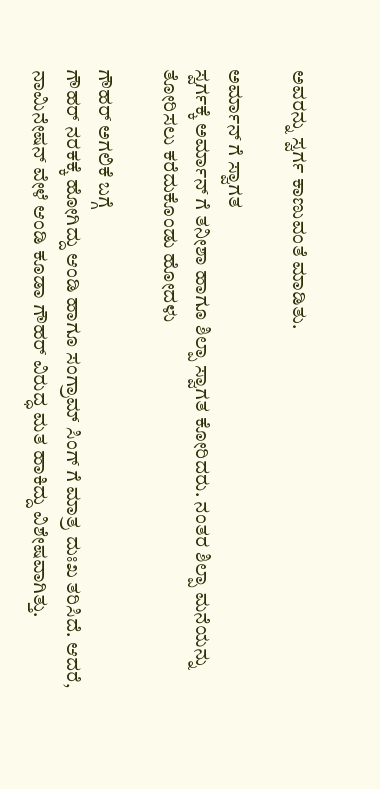ಅವರನ್ನು ಸ್ವರ್ಗ ಕಾಣುವಂತೆ ಮಾಡಿತು.

ಅರ್ಮಾನ್ ಗೆ ಸ್ವಾಗತ
ಸ್ವರ್ಗಕ್ಕೆ ಅರ್ಮಾನ್ ಗೆ ತನೀಶಾ ಹಾಗೂ ಶಿಲ್ಪಾ ಸ್ವಾಗತ ಕೋರಿದರು. ನಂತರ ಶಿಲ್ಪಾ ಮನೆಯನ್ನು ತೋರಿಸಲು ಕರೆದುಕೊಂಡು ಹೋದಳು

ಗೌಹರ್ ಅಗಲಿಕೆ ಬಗ್ಗೆ
ಗೌಹರ್ ನರಕಕ್ಕೆ ಹೋಗಿದ್ದು ಆಂಡಿ ಹಾಗೂ ಸಂಗ್ರಾಮ್ ಸಿಂಗ್ ಗೆ ಮಾತ್ರ ದುಃಖ ತರಿಸಿದೆ. ಆದರೆ, ನಾಮಿನೇಷನ್ ವೇಳೆ ಆಂಡಿ ಕೂಡಾ ಗೌಹರ್ ವಿರುದ್ಧ ಮತ ಹಾಕಿದ್ದು ವಿಶೇಷವಾಗಿತ್ತು.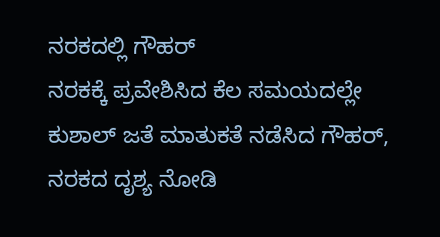ನರಕದಲ್ಲಿ ಗೌಹರ್
ನರಕಕ್ಕೆ ಪ್ರವೇಶಿಸಿದ ಕೆಲ ಸಮಯದಲ್ಲೇ ಕುಶಾಲ್ ಜತೆ ಮಾತುಕತೆ ನಡೆಸಿದ ಗೌಹರ್, ನರಕದ ದೃಶ್ಯ ನೋಡಿ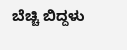ಬೆಚ್ಚಿ ಬಿದ್ದಳು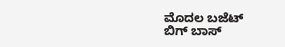ಮೊದಲ ಬಜೆಟ್
ಬಿಗ್ ಬಾಸ್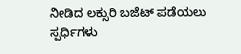ನೀಡಿದ ಲಕ್ಸುರಿ ಬಜೆಟ್ ಪಡೆಯಲು ಸ್ಪರ್ಧಿಗಳು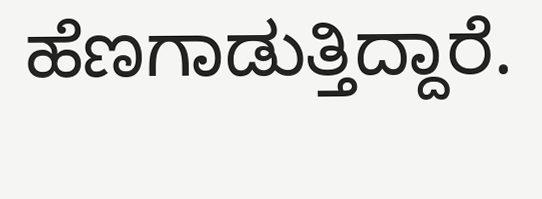ಹೆಣಗಾಡುತ್ತಿದ್ದಾರೆ.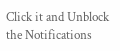Click it and Unblock the Notifications